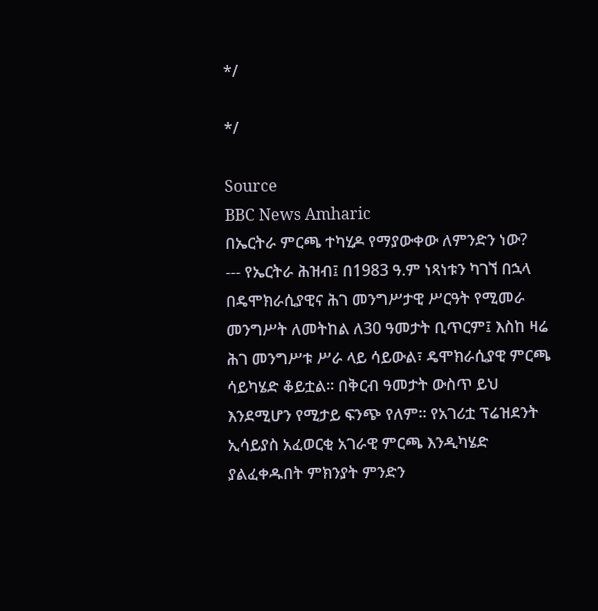*/

*/

Source
BBC News Amharic
በኤርትራ ምርጫ ተካሂዶ የማያውቀው ለምንድን ነው?
--- የኤርትራ ሕዝብ፤ በ1983 ዓ.ም ነጻነቱን ካገኘ በኋላ በዴሞክራሲያዊና ሕገ መንግሥታዊ ሥርዓት የሚመራ መንግሥት ለመትከል ለ30 ዓመታት ቢጥርም፤ እስከ ዛሬ ሕገ መንግሥቱ ሥራ ላይ ሳይውል፣ ዴሞክራሲያዊ ምርጫ ሳይካሄድ ቆይቷል። በቅርብ ዓመታት ውስጥ ይህ እንደሚሆን የሚታይ ፍንጭ የለም። የአገሪቷ ፕሬዝደንት ኢሳይያስ አፈወርቂ አገራዊ ምርጫ እንዲካሄድ ያልፈቀዱበት ምክንያት ምንድን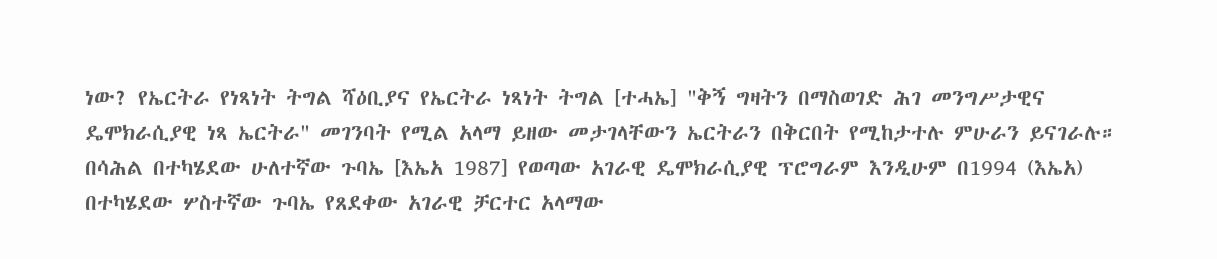ነው? የኤርትራ የነጻነት ትግል ሻዕቢያና የኤርትራ ነጻነት ትግል [ተሓኤ] "ቅኝ ግዛትን በማስወገድ ሕገ መንግሥታዊና ዴሞክራሲያዊ ነጻ ኤርትራ" መገንባት የሚል አላማ ይዘው መታገላቸውን ኤርትራን በቅርበት የሚከታተሉ ምሁራን ይናገራሉ። በሳሕል በተካሄደው ሁለተኛው ጉባኤ [እኤአ 1987] የወጣው አገራዊ ዴሞክራሲያዊ ፕሮግራም እንዲሁም በ1994 (እኤአ) በተካሄደው ሦስተኛው ጉባኤ የጸደቀው አገራዊ ቻርተር አላማው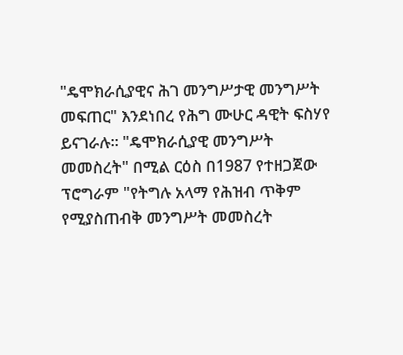"ዴሞክራሲያዊና ሕገ መንግሥታዊ መንግሥት መፍጠር" እንደነበረ የሕግ ሙሁር ዳዊት ፍስሃየ ይናገራሉ። "ዴሞክራሲያዊ መንግሥት መመስረት" በሚል ርዕስ በ1987 የተዘጋጀው ፕሮግራም "የትግሉ አላማ የሕዝብ ጥቅም የሚያስጠብቅ መንግሥት መመስረት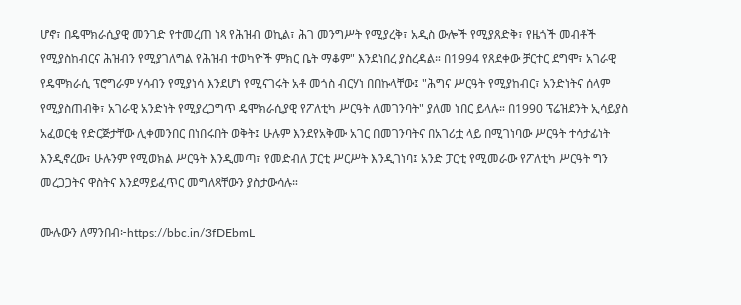ሆኖ፣ በዴሞክራሲያዊ መንገድ የተመረጠ ነጻ የሕዝብ ወኪል፣ ሕገ መንግሥት የሚያረቅ፣ አዲስ ውሎች የሚያጸድቅ፣ የዜጎች መብቶች የሚያስከብርና ሕዝብን የሚያገለግል የሕዝብ ተወካዮች ምክር ቤት ማቆም" እንደነበረ ያስረዳል። በ1994 የጸደቀው ቻርተር ደግሞ፣ አገራዊ የዴሞክራሲ ፕሮግራም ሃሳብን የሚያነሳ እንደሆነ የሚናገሩት አቶ መጎስ ብርሃነ በበኩላቸው፤ "ሕግና ሥርዓት የሚያከብር፣ አንድነትና ሰላም የሚያስጠብቅ፣ አገራዊ አንድነት የሚያረጋግጥ ዴሞክራሲያዊ የፖለቲካ ሥርዓት ለመገንባት" ያለመ ነበር ይላሉ። በ1990 ፕሬዝደንት ኢሳይያስ አፈወርቂ የድርጅታቸው ሊቀመንበር በነበሩበት ወቅት፤ ሁሉም እንደየአቅሙ አገር በመገንባትና በአገሪቷ ላይ በሚገነባው ሥርዓት ተሳታፊነት እንዲኖረው፣ ሁሉንም የሚወክል ሥርዓት እንዲመጣ፣ የመድብለ ፓርቲ ሥርሥት እንዲገነባ፤ አንድ ፓርቲ የሚመራው የፖለቲካ ሥርዓት ግን መረጋጋትና ዋስትና እንደማይፈጥር መግለጻቸውን ያስታውሳሉ።

ሙሉውን ለማንበብ፦https://bbc.in/3fDEbmL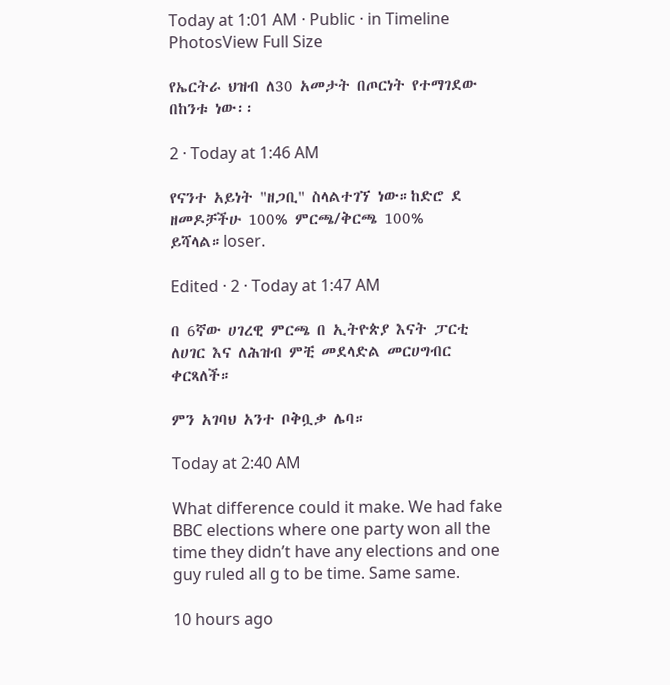Today at 1:01 AM · Public · in Timeline PhotosView Full Size

የኤርትራ ህዝብ ለ30 አመታት በጦርነት የተማገደው በከንቱ ነው፡፡

2 · Today at 1:46 AM

የናንተ አይነት "ዘጋቢ" ስላልተገኘ ነው።ከድሮ ደ
ዘመዶቻችሁ 100% ምርጫ/ቅርጫ 100% ይሻላል።loser.

Edited · 2 · Today at 1:47 AM

በ 6ኛው ሀገረዊ ምርጫ በ ኢትዮጵያ እናት ፓርቲ ለሀገር እና ለሕዝብ ምቺ መደላድል መርሀግብር ቀርጻለች።

ምን አገባህ አንተ ቦቅቧቃ ሌባ።

Today at 2:40 AM

What difference could it make. We had fake BBC elections where one party won all the time they didn’t have any elections and one guy ruled all g to be time. Same same.

10 hours ago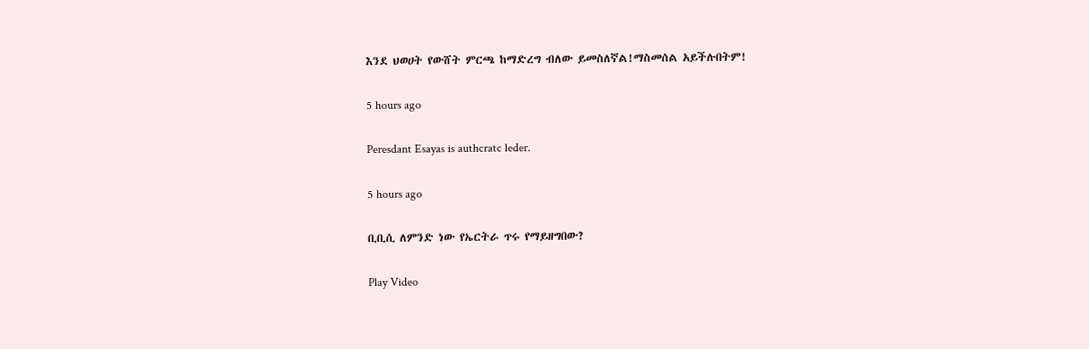እንደ ህወሀት የውሸት ምርጫ ከማድረግ ብለው ይመስለኛል!ማስመሰል አይችሉበትም!

5 hours ago

Peresdant Esayas is authcratc leder.

5 hours ago

ቢቢሲ ለምንድ ነው የኤርትራ ጥሩ የማይዘግበው?

Play Video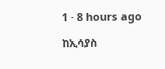1 · 8 hours ago

ከኢሳያስ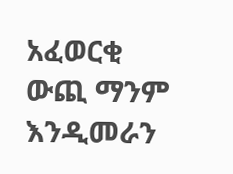አፈወርቂ ውጪ ማንም እንዲመራን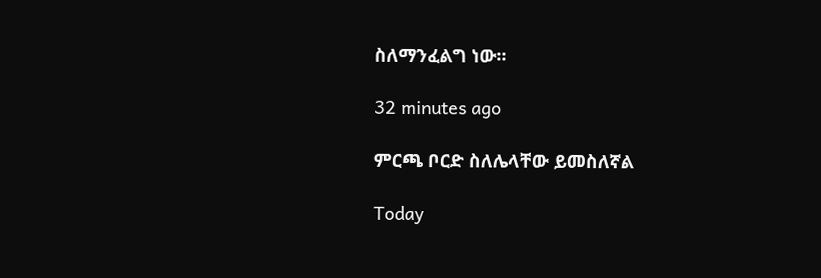ስለማንፈልግ ነው።

32 minutes ago

ምርጫ ቦርድ ስለሌላቸው ይመስለኛል

Today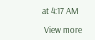at 4:17 AM

 View more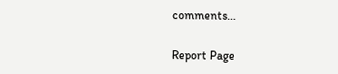comments…

Report Page